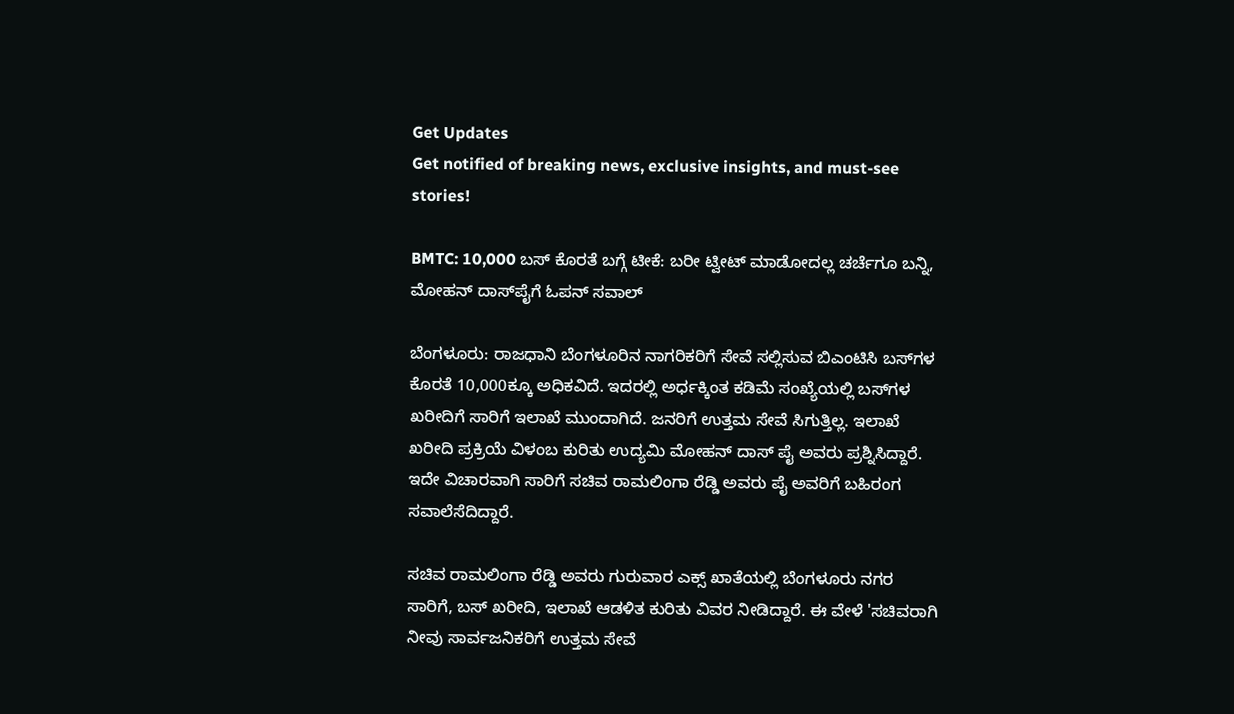Get Updates
Get notified of breaking news, exclusive insights, and must-see stories!

BMTC: 10,000 ಬಸ್ ಕೊರತೆ ಬಗ್ಗೆ ಟೀಕೆ: ಬರೀ ಟ್ವೀಟ್ ಮಾಡೋದಲ್ಲ ಚರ್ಚೆಗೂ ಬನ್ನಿ, ಮೋಹನ್ ದಾಸ್‌ಪೈಗೆ ಓಪನ್ ಸವಾಲ್

ಬೆಂಗಳೂರು: ರಾಜಧಾನಿ ಬೆಂಗಳೂರಿನ ನಾಗರಿಕರಿಗೆ ಸೇವೆ ಸಲ್ಲಿಸುವ ಬಿಎಂಟಿಸಿ ಬಸ್‌ಗಳ ಕೊರತೆ 10,000ಕ್ಕೂ ಅಧಿಕವಿದೆ. ಇದರಲ್ಲಿ ಅರ್ಧಕ್ಕಿಂತ ಕಡಿಮೆ ಸಂಖ್ಯೆಯಲ್ಲಿ ಬಸ್‌ಗಳ ಖರೀದಿಗೆ ಸಾರಿಗೆ ಇಲಾಖೆ ಮುಂದಾಗಿದೆ. ಜನರಿಗೆ ಉತ್ತಮ ಸೇವೆ ಸಿಗುತ್ತಿಲ್ಲ. ಇಲಾಖೆ ಖರೀದಿ ಪ್ರಕ್ರಿಯೆ ವಿಳಂಬ ಕುರಿತು ಉದ್ಯಮಿ ಮೋಹನ್ ದಾಸ್ ಪೈ ಅವರು ಪ್ರಶ್ನಿಸಿದ್ದಾರೆ. ಇದೇ ವಿಚಾರವಾಗಿ ಸಾರಿಗೆ ಸಚಿವ ರಾಮಲಿಂಗಾ ರೆಡ್ಡಿ ಅವರು ಪೈ ಅವರಿಗೆ ಬಹಿರಂಗ ಸವಾಲೆಸೆದಿದ್ದಾರೆ.

ಸಚಿವ ರಾಮಲಿಂಗಾ ರೆಡ್ಡಿ ಅವರು ಗುರುವಾರ ಎಕ್ಸ್ ಖಾತೆಯಲ್ಲಿ ಬೆಂಗಳೂರು ನಗರ ಸಾರಿಗೆ, ಬಸ್ ಖರೀದಿ, ಇಲಾಖೆ ಆಡಳಿತ ಕುರಿತು ವಿವರ ನೀಡಿದ್ದಾರೆ. ಈ ವೇಳೆ 'ಸಚಿವರಾಗಿ ನೀವು ಸಾರ್ವಜನಿಕರಿಗೆ ಉತ್ತಮ ಸೇವೆ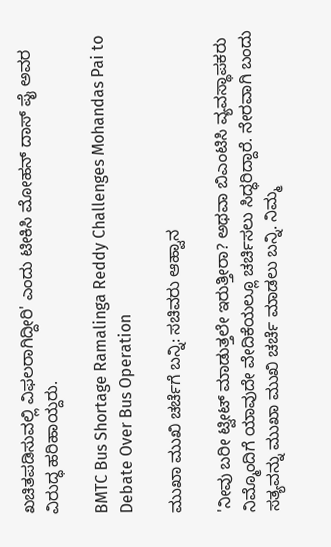ಖಚಿತಪಡಿಸುವಲ್ಲಿ ವಿಫಲರಾಗಿದ್ದೀರಿ' ಎಂದು ಟೀಕಿಸಿ ಮೋಹನ್ ದಾಸ್ ಪೈ ಅವರ ವಿರುದ್ಧ ಹರಿಹಾಯ್ದರು.

BMTC Bus Shortage Ramalinga Reddy Challenges Mohandas Pai to Debate Over Bus Operation

ಮುಖಾ ಮುಖಿ ಚರ್ಚೆಗೆ ಬನ್ನಿ: ಸಚಿವರು ಆಹ್ವಾನ

'ನೀವು ಬರೀ ಟ್ವೀಟ್ ಮಾಡುತ್ತಲೇ ಇರುತ್ತೀರಾ? ಅಥವಾ ಬಿಎಂಟಿಸಿ ವ್ಯವಸ್ಥಾಪಕರು ನಿಮ್ಮೊಂದಿಗೆ ಯಾವುದೇ ವೇದಿಕೆಯಲ್ಲೂ ಚರ್ಚಿಸಲು ಸಿದ್ಧರಿದ್ದಾರೆ. ನೇರವಾಗಿ ಬಂದು ಸತ್ಯವನ್ನು ಮುಖಾ ಮುಖಿ ಚರ್ಚೆ ಮಾಡಲು ಬನ್ನಿ. ನಿಮ್ಮ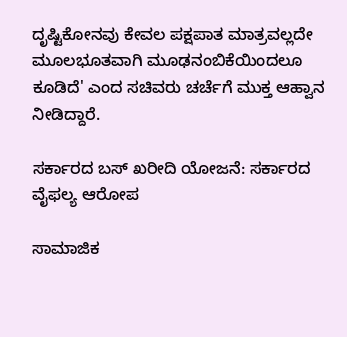ದೃಷ್ಟಿಕೋನವು ಕೇವಲ ಪಕ್ಷಪಾತ ಮಾತ್ರವಲ್ಲದೇ ಮೂಲಭೂತವಾಗಿ ಮೂಢನಂಬಿಕೆಯಿಂದಲೂ ಕೂಡಿದೆ' ಎಂದ ಸಚಿವರು ಚರ್ಚೆಗೆ ಮುಕ್ತ ಆಹ್ವಾನ ನೀಡಿದ್ದಾರೆ.

ಸರ್ಕಾರದ ಬಸ್ ಖರೀದಿ ಯೋಜನೆ: ಸರ್ಕಾರದ ವೈಫಲ್ಯ ಆರೋಪ

ಸಾಮಾಜಿಕ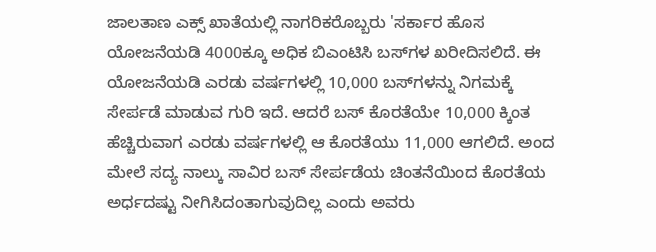ಜಾಲತಾಣ ಎಕ್ಸ್‌ ಖಾತೆಯಲ್ಲಿ ನಾಗರಿಕರೊಬ್ಬರು 'ಸರ್ಕಾರ ಹೊಸ ಯೋಜನೆಯಡಿ 4000ಕ್ಕೂ ಅಧಿಕ ಬಿಎಂಟಿಸಿ ಬಸ್‌ಗಳ ಖರೀದಿಸಲಿದೆ. ಈ ಯೋಜನೆಯಡಿ ಎರಡು ವರ್ಷಗಳಲ್ಲಿ 10,000 ಬಸ್‌ಗಳನ್ನು ನಿಗಮಕ್ಕೆ ಸೇರ್ಪಡೆ ಮಾಡುವ ಗುರಿ ಇದೆ. ಆದರೆ ಬಸ್ ಕೊರತೆಯೇ 10,000 ಕ್ಕಿಂತ ಹೆಚ್ಚಿರುವಾಗ ಎರಡು ವರ್ಷಗಳಲ್ಲಿ ಆ ಕೊರತೆಯು 11,000 ಆಗಲಿದೆ. ಅಂದ ಮೇಲೆ ಸದ್ಯ ನಾಲ್ಕು ಸಾವಿರ ಬಸ್‌ ಸೇರ್ಪಡೆಯ ಚಿಂತನೆಯಿಂದ ಕೊರತೆಯ ಅರ್ಧದಷ್ಟು ನೀಗಿಸಿದಂತಾಗುವುದಿಲ್ಲ ಎಂದು ಅವರು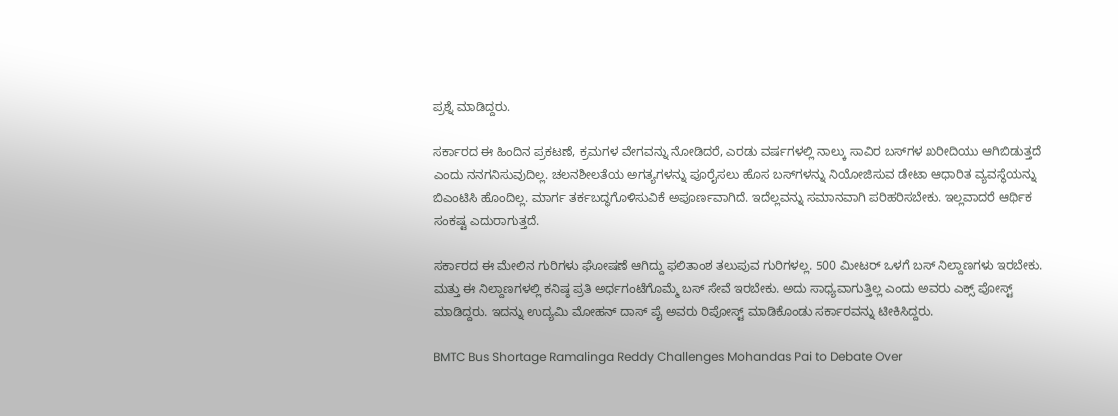ಪ್ರಶ್ನೆ ಮಾಡಿದ್ದರು.

ಸರ್ಕಾರದ ಈ ಹಿಂದಿನ ಪ್ರಕಟಣೆ, ಕ್ರಮಗಳ ವೇಗವನ್ನು ನೋಡಿದರೆ, ಎರಡು ವರ್ಷಗಳಲ್ಲಿ ನಾಲ್ಕು ಸಾವಿರ ಬಸ್‌ಗಳ ಖರೀದಿಯು ಆಗಿಬಿಡುತ್ತದೆ ಎಂದು ನನಗನಿಸುವುದಿಲ್ಲ. ಚಲನಶೀಲತೆಯ ಅಗತ್ಯಗಳನ್ನು ಪೂರೈಸಲು ಹೊಸ ಬಸ್‌ಗಳನ್ನು ನಿಯೋಜಿಸುವ ಡೇಟಾ ಆಧಾರಿತ ವ್ಯವಸ್ಥೆಯನ್ನು ಬಿಎಂಟಿಸಿ ಹೊಂದಿಲ್ಲ. ಮಾರ್ಗ ತರ್ಕಬದ್ಧಗೊಳಿಸುವಿಕೆ ಅಪೂರ್ಣವಾಗಿದೆ. ಇದೆಲ್ಲವನ್ನು ಸಮಾನವಾಗಿ ಪರಿಹರಿಸಬೇಕು. ಇಲ್ಲವಾದರೆ ಆರ್ಥಿಕ ಸಂಕಷ್ಟ ಎದುರಾಗುತ್ತದೆ.

ಸರ್ಕಾರದ ಈ ಮೇಲಿನ ಗುರಿಗಳು ಘೋಷಣೆ ಆಗಿದ್ದು ಫಲಿತಾಂಶ ತಲುಪುವ ಗುರಿಗಳಲ್ಲ. 500 ಮೀಟರ್ ಒಳಗೆ ಬಸ್ ನಿಲ್ದಾಣಗಳು ಇರಬೇಕು. ಮತ್ತು ಈ ನಿಲ್ದಾಣಗಳಲ್ಲಿ ಕನಿಷ್ಠ ಪ್ರತಿ ಅರ್ಧಗಂಟೆಗೊಮ್ಮೆ ಬಸ್ ಸೇವೆ ಇರಬೇಕು. ಅದು ಸಾಧ್ಯವಾಗುತ್ತಿಲ್ಲ ಎಂದು ಅವರು ಎಕ್ಸ್ ಪೋಸ್ಟ್ ಮಾಡಿದ್ದರು. ಇದನ್ನು ಉದ್ಯಮಿ ಮೋಹನ್ ದಾಸ್ ಪೈ ಅವರು ರಿಪೋಸ್ಟ್ ಮಾಡಿಕೊಂಡು ಸರ್ಕಾರವನ್ನು ಟೀಕಿಸಿದ್ದರು.

BMTC Bus Shortage Ramalinga Reddy Challenges Mohandas Pai to Debate Over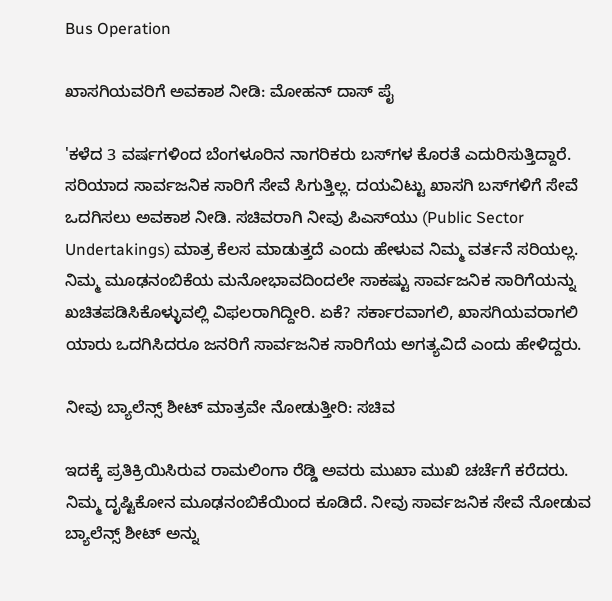Bus Operation

ಖಾಸಗಿಯವರಿಗೆ ಅವಕಾಶ ನೀಡಿ: ಮೋಹನ್ ದಾಸ್ ಪೈ

'ಕಳೆದ 3 ವರ್ಷಗಳಿಂದ ಬೆಂಗಳೂರಿನ ನಾಗರಿಕರು ಬಸ್‌ಗಳ ಕೊರತೆ ಎದುರಿಸುತ್ತಿದ್ದಾರೆ. ಸರಿಯಾದ ಸಾರ್ವಜನಿಕ ಸಾರಿಗೆ ಸೇವೆ ಸಿಗುತ್ತಿಲ್ಲ. ದಯವಿಟ್ಟು ಖಾಸಗಿ ಬಸ್‌ಗಳಿಗೆ ಸೇವೆ ಒದಗಿಸಲು ಅವಕಾಶ ನೀಡಿ. ಸಚಿವರಾಗಿ ನೀವು ಪಿಎಸ್‌ಯು (Public Sector Undertakings) ಮಾತ್ರ ಕೆಲಸ ಮಾಡುತ್ತದೆ ಎಂದು ಹೇಳುವ ನಿಮ್ಮ ವರ್ತನೆ ಸರಿಯಲ್ಲ. ನಿಮ್ಮ ಮೂಢನಂಬಿಕೆಯ ಮನೋಭಾವದಿಂದಲೇ ಸಾಕಷ್ಟು ಸಾರ್ವಜನಿಕ ಸಾರಿಗೆಯನ್ನು ಖಚಿತಪಡಿಸಿಕೊಳ್ಳುವಲ್ಲಿ ವಿಫಲರಾಗಿದ್ದೀರಿ. ಏಕೆ? ಸರ್ಕಾರವಾಗಲಿ, ಖಾಸಗಿಯವರಾಗಲಿ ಯಾರು ಒದಗಿಸಿದರೂ ಜನರಿಗೆ ಸಾರ್ವಜನಿಕ ಸಾರಿಗೆಯ ಅಗತ್ಯವಿದೆ ಎಂದು ಹೇಳಿದ್ದರು.

ನೀವು ಬ್ಯಾಲೆನ್ಸ್ ಶೀಟ್ ಮಾತ್ರವೇ ನೋಡುತ್ತೀರಿ: ಸಚಿವ

ಇದಕ್ಕೆ ಪ್ರತಿಕ್ರಿಯಿಸಿರುವ ರಾಮಲಿಂಗಾ ರೆಡ್ಡಿ ಅವರು ಮುಖಾ ಮುಖಿ ಚರ್ಚೆಗೆ ಕರೆದರು. ನಿಮ್ಮ ದೃಷ್ಟಿಕೋನ ಮೂಢನಂಬಿಕೆಯಿಂದ ಕೂಡಿದೆ. ನೀವು ಸಾರ್ವಜನಿಕ ಸೇವೆ ನೋಡುವ ಬ್ಯಾಲೆನ್ಸ್ ಶೀಟ್ ಅನ್ನು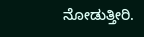ನೋಡುತ್ತೀರಿ.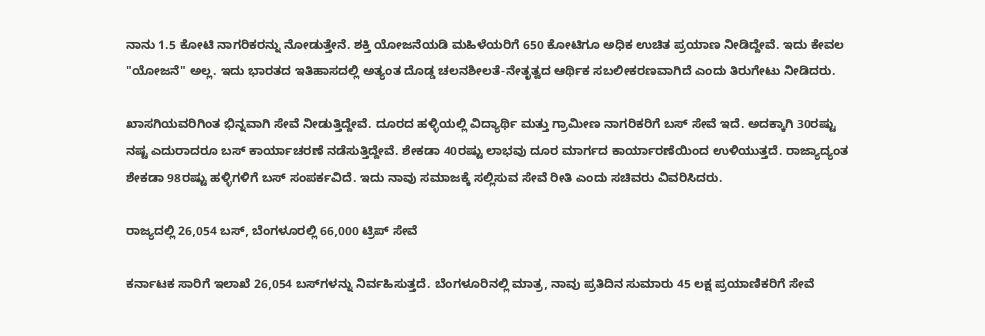ನಾನು 1.5 ಕೋಟಿ ನಾಗರಿಕರನ್ನು ನೋಡುತ್ತೇನೆ. ಶಕ್ತಿ ಯೋಜನೆಯಡಿ ಮಹಿಳೆಯರಿಗೆ 650 ಕೋಟಿಗೂ ಅಧಿಕ ಉಚಿತ ಪ್ರಯಾಣ ನೀಡಿದ್ದೇವೆ. ಇದು ಕೇವಲ "ಯೋಜನೆ" ಅಲ್ಲ. ಇದು ಭಾರತದ ಇತಿಹಾಸದಲ್ಲಿ ಅತ್ಯಂತ ದೊಡ್ಡ ಚಲನಶೀಲತೆ-ನೇತೃತ್ವದ ಆರ್ಥಿಕ ಸಬಲೀಕರಣವಾಗಿದೆ ಎಂದು ತಿರುಗೇಟು ನೀಡಿದರು.

ಖಾಸಗಿಯವರಿಗಿಂತ ಭಿನ್ನವಾಗಿ ಸೇವೆ ನೀಡುತ್ತಿದ್ದೇವೆ. ದೂರದ ಹಳ್ಳಿಯಲ್ಲಿ ವಿದ್ಯಾರ್ಥಿ ಮತ್ತು ಗ್ರಾಮೀಣ ನಾಗರಿಕರಿಗೆ ಬಸ್ ಸೇವೆ ಇದೆ. ಅದಕ್ಕಾಗಿ 30ರಷ್ಟು ನಷ್ಟ ಎದುರಾದರೂ ಬಸ್ ಕಾರ್ಯಾಚರಣೆ ನಡೆಸುತ್ತಿದ್ದೇವೆ. ಶೇಕಡಾ 40ರಷ್ಟು ಲಾಭವು ದೂರ ಮಾರ್ಗದ ಕಾರ್ಯಾರಣೆಯಿಂದ ಉಳಿಯುತ್ತದೆ. ರಾಜ್ಯಾದ್ಯಂತ ಶೇಕಡಾ 98ರಷ್ಟು ಹಳ್ಳಿಗಳಿಗೆ ಬಸ್ ಸಂಪರ್ಕವಿದೆ. ಇದು ನಾವು ಸಮಾಜಕ್ಕೆ ಸಲ್ಲಿಸುವ ಸೇವೆ ರೀತಿ ಎಂದು ಸಚಿವರು ವಿವರಿಸಿದರು.

ರಾಜ್ಯದಲ್ಲಿ 26,054 ಬಸ್‌, ಬೆಂಗಳೂರಲ್ಲಿ 66,000 ಟ್ರಿಪ್‌ ಸೇವೆ

ಕರ್ನಾಟಕ ಸಾರಿಗೆ ಇಲಾಖೆ 26,054 ಬಸ್‌ಗಳನ್ನು ನಿರ್ವಹಿಸುತ್ತದೆ. ಬೆಂಗಳೂರಿನಲ್ಲಿ ಮಾತ್ರ, ನಾವು ಪ್ರತಿದಿನ ಸುಮಾರು 45 ಲಕ್ಷ ಪ್ರಯಾಣಿಕರಿಗೆ ಸೇವೆ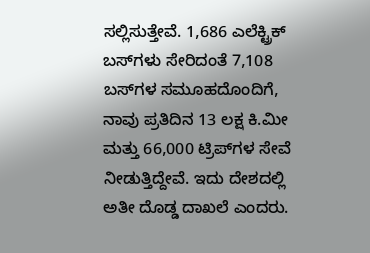ಸಲ್ಲಿಸುತ್ತೇವೆ. 1,686 ಎಲೆಕ್ಟ್ರಿಕ್ ಬಸ್‌ಗಳು ಸೇರಿದಂತೆ 7,108 ಬಸ್‌ಗಳ ಸಮೂಹದೊಂದಿಗೆ, ನಾವು ಪ್ರತಿದಿನ 13 ಲಕ್ಷ ಕಿ.ಮೀ ಮತ್ತು 66,000 ಟ್ರಿಪ್‌ಗಳ ಸೇವೆ ನೀಡುತ್ತಿದ್ದೇವೆ. ಇದು ದೇಶದಲ್ಲಿ ಅತೀ ದೊಡ್ಡ ದಾಖಲೆ ಎಂದರು.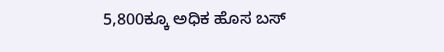5,800ಕ್ಕೂ ಅಧಿಕ ಹೊಸ ಬಸ್‌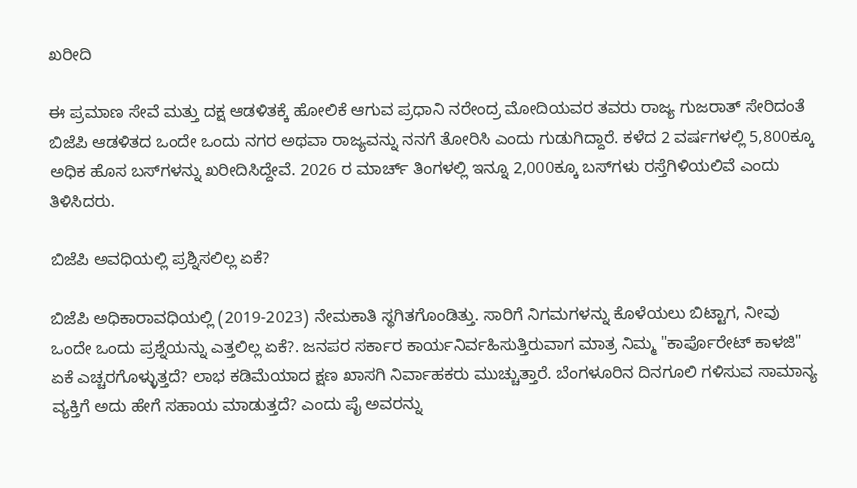ಖರೀದಿ

ಈ ಪ್ರಮಾಣ ಸೇವೆ ಮತ್ತು ದಕ್ಷ ಆಡಳಿತಕ್ಕೆ ಹೋಲಿಕೆ ಆಗುವ ಪ್ರಧಾನಿ ನರೇಂದ್ರ ಮೋದಿಯವರ ತವರು ರಾಜ್ಯ ಗುಜರಾತ್ ಸೇರಿದಂತೆ ಬಿಜೆಪಿ ಆಡಳಿತದ ಒಂದೇ ಒಂದು ನಗರ ಅಥವಾ ರಾಜ್ಯವನ್ನು ನನಗೆ ತೋರಿಸಿ ಎಂದು ಗುಡುಗಿದ್ದಾರೆ. ಕಳೆದ 2 ವರ್ಷಗಳಲ್ಲಿ 5,800ಕ್ಕೂ ಅಧಿಕ ಹೊಸ ಬಸ್‌ಗಳನ್ನು ಖರೀದಿಸಿದ್ದೇವೆ. 2026 ರ ಮಾರ್ಚ್ ತಿಂಗಳಲ್ಲಿ ಇನ್ನೂ 2,000ಕ್ಕೂ ಬಸ್‌ಗಳು ರಸ್ತೆಗಿಳಿಯಲಿವೆ ಎಂದು ತಿಳಿಸಿದರು.

ಬಿಜೆಪಿ ಅವಧಿಯಲ್ಲಿ ಪ್ರಶ್ನಿಸಲಿಲ್ಲ ಏಕೆ?

ಬಿಜೆಪಿ ಅಧಿಕಾರಾವಧಿಯಲ್ಲಿ (2019-2023) ನೇಮಕಾತಿ ಸ್ಥಗಿತಗೊಂಡಿತ್ತು. ಸಾರಿಗೆ ನಿಗಮಗಳನ್ನು ಕೊಳೆಯಲು ಬಿಟ್ಟಾಗ, ನೀವು ಒಂದೇ ಒಂದು ಪ್ರಶ್ನೆಯನ್ನು ಎತ್ತಲಿಲ್ಲ ಏಕೆ?. ಜನಪರ ಸರ್ಕಾರ ಕಾರ್ಯನಿರ್ವಹಿಸುತ್ತಿರುವಾಗ ಮಾತ್ರ ನಿಮ್ಮ "ಕಾರ್ಪೊರೇಟ್ ಕಾಳಜಿ" ಏಕೆ ಎಚ್ಚರಗೊಳ್ಳುತ್ತದೆ? ಲಾಭ ಕಡಿಮೆಯಾದ ಕ್ಷಣ ಖಾಸಗಿ ನಿರ್ವಾಹಕರು ಮುಚ್ಚುತ್ತಾರೆ. ಬೆಂಗಳೂರಿನ ದಿನಗೂಲಿ ಗಳಿಸುವ ಸಾಮಾನ್ಯ ವ್ಯಕ್ತಿಗೆ ಅದು ಹೇಗೆ ಸಹಾಯ ಮಾಡುತ್ತದೆ? ಎಂದು ಪೈ ಅವರನ್ನು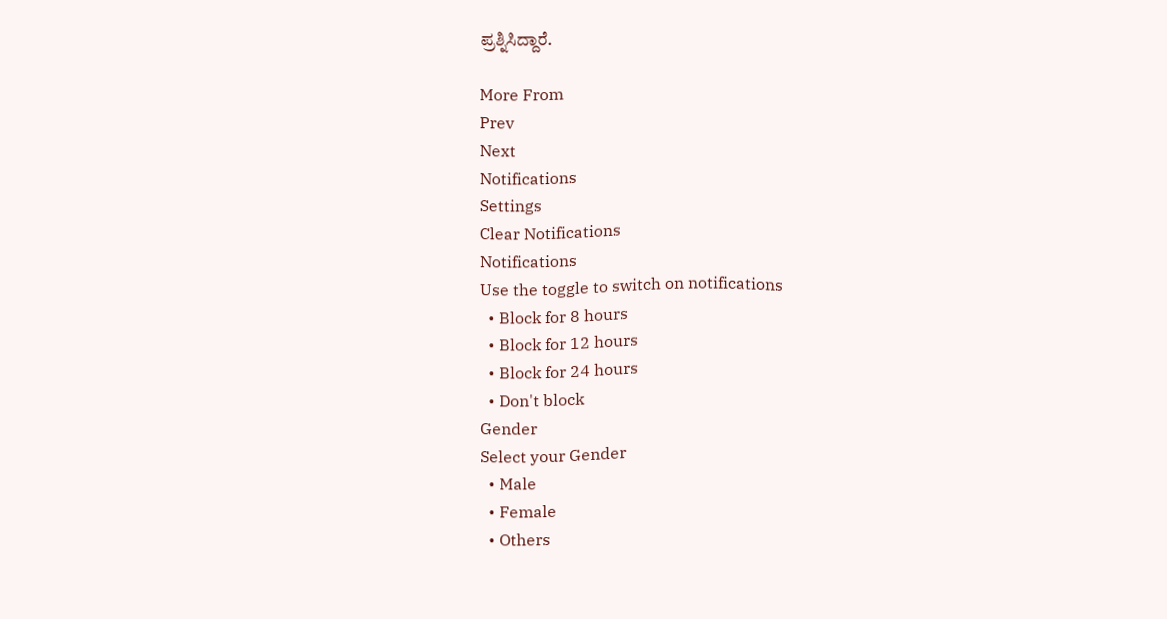ಪ್ರಶ್ನಿಸಿದ್ದಾರೆ.

More From
Prev
Next
Notifications
Settings
Clear Notifications
Notifications
Use the toggle to switch on notifications
  • Block for 8 hours
  • Block for 12 hours
  • Block for 24 hours
  • Don't block
Gender
Select your Gender
  • Male
  • Female
  • Others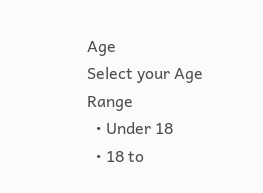Age
Select your Age Range
  • Under 18
  • 18 to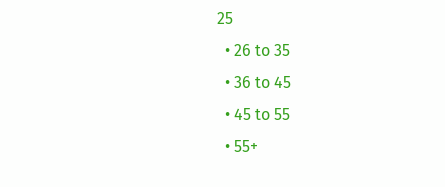25
  • 26 to 35
  • 36 to 45
  • 45 to 55
  • 55+